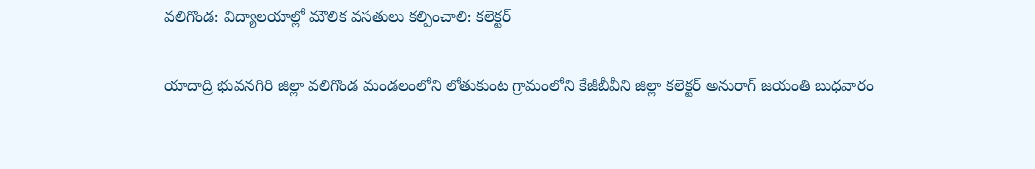వలిగొండ: విద్యాలయాల్లో మౌలిక వసతులు కల్పించాలి: కలెక్టర్

యాదాద్రి భువనగిరి జిల్లా వలిగొండ మండలంలోని లోతుకుంట గ్రామంలోని కేజీబీవీని జిల్లా కలెక్టర్ అనురాగ్ జయంతి బుధవారం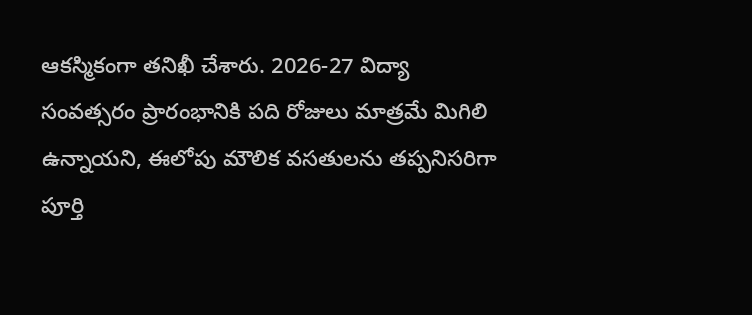ఆకస్మికంగా తనిఖీ చేశారు. 2026-27 విద్యా సంవత్సరం ప్రారంభానికి పది రోజులు మాత్రమే మిగిలి ఉన్నాయని, ఈలోపు మౌలిక వసతులను తప్పనిసరిగా పూర్తి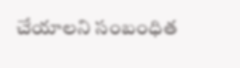చేయాలని సంబంధిత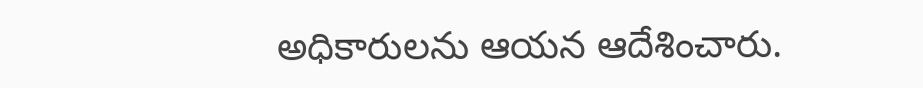అధికారులను ఆయన ఆదేశించారు.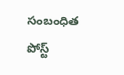సంబంధిత పోస్ట్